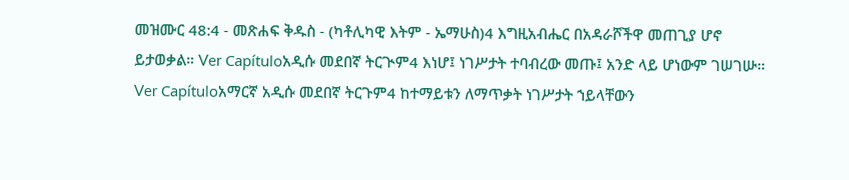መዝሙር 48:4 - መጽሐፍ ቅዱስ - (ካቶሊካዊ እትም - ኤማሁስ)4 እግዚአብሔር በአዳራሾችዋ መጠጊያ ሆኖ ይታወቃል። Ver Capítuloአዲሱ መደበኛ ትርጒም4 እነሆ፤ ነገሥታት ተባብረው መጡ፤ አንድ ላይ ሆነውም ገሠገሡ። Ver Capítuloአማርኛ አዲሱ መደበኛ ትርጉም4 ከተማይቱን ለማጥቃት ነገሥታት ኀይላቸውን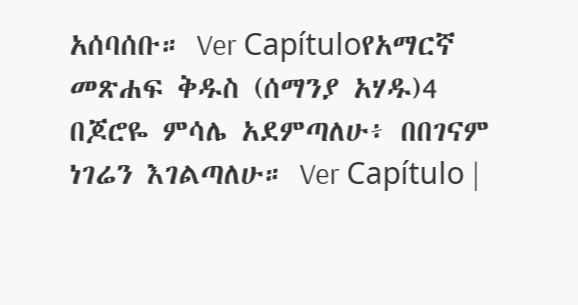አሰባሰቡ። Ver Capítuloየአማርኛ መጽሐፍ ቅዱስ (ሰማንያ አሃዱ)4 በጆሮዬ ምሳሌ አደምጣለሁ፥ በበገናም ነገሬን እገልጣለሁ። Ver Capítulo |